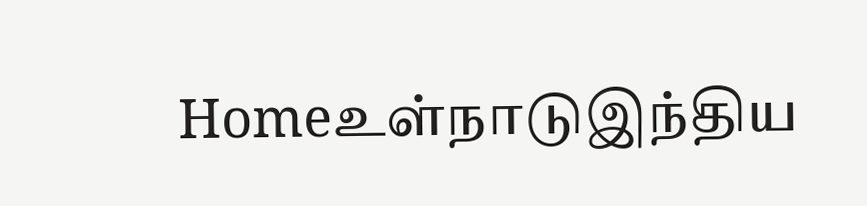Homeஉள்நாடுஇந்திய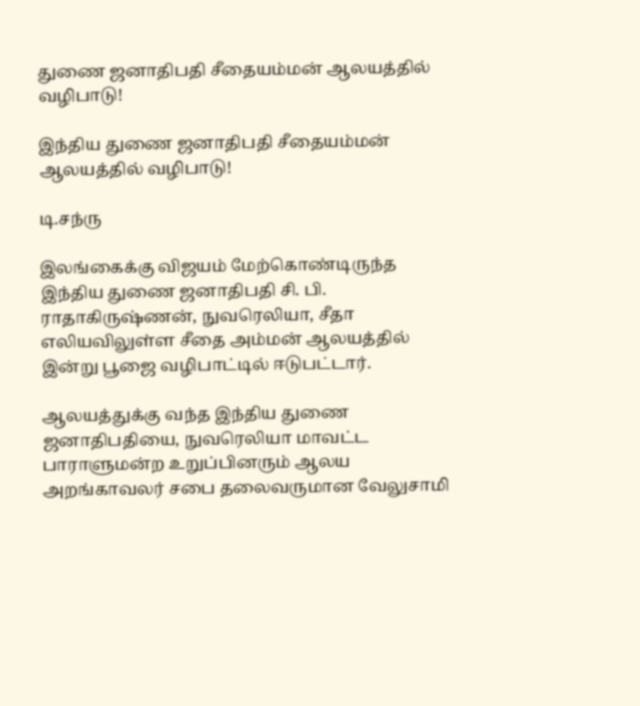துணை ஜனாதிபதி சீதையம்மன் ஆலயத்தில் வழிபாடு!

இந்திய துணை ஜனாதிபதி சீதையம்மன் ஆலயத்தில் வழிபாடு!

டி.சந்ரு

இலங்கைக்கு விஜயம் மேற்கொண்டிருந்த இந்திய துணை ஜனாதிபதி சி. பி. ராதாகிருஷ்ணன், நுவரெலியா, சீதா எலியவிலுள்ள சீதை அம்மன் ஆலயத்தில் இன்று பூஜை வழிபாட்டில் ஈடுபட்டார்.

ஆலயத்துக்கு வந்த இந்திய துணை ஜனாதிபதியை, நுவரெலியா மாவட்ட பாராளுமன்ற உறுப்பினரும் ஆலய அறங்காவலர் சபை தலைவருமான வேலுசாமி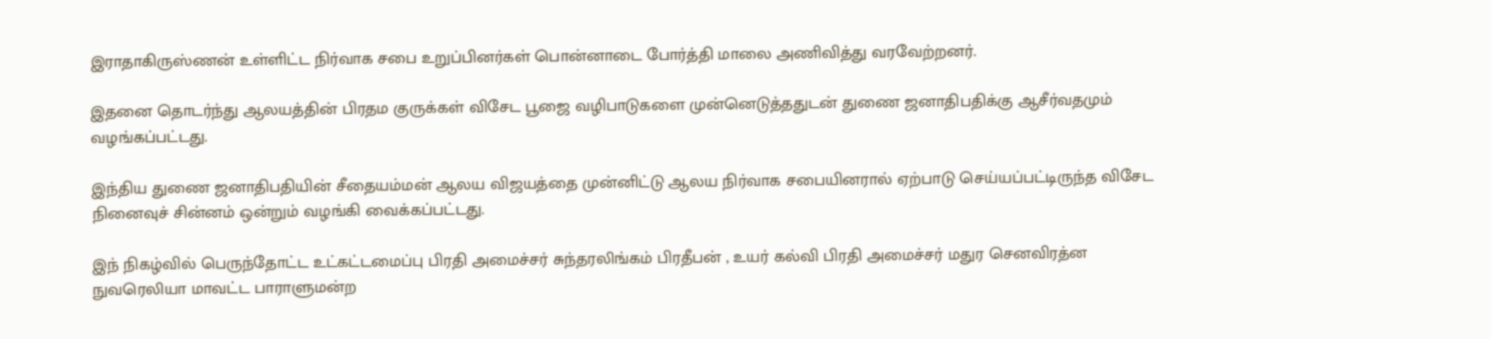இராதாகிருஸ்ணன் உள்ளிட்ட நிர்வாக சபை உறுப்பினர்கள் பொன்னாடை போர்த்தி மாலை அணிவித்து வரவேற்றனர்.

இதனை தொடர்ந்து ஆலயத்தின் பிரதம குருக்கள் விசேட பூஜை வழிபாடுகளை முன்னெடுத்ததுடன் துணை ஜனாதிபதிக்கு ஆசீர்வதமும் வழங்கப்பட்டது.

இந்திய துணை ஜனாதிபதியின் சீதையம்மன் ஆலய விஜயத்தை முன்னிட்டு ஆலய நிர்வாக சபையினரால் ஏற்பாடு செய்யப்பட்டிருந்த விசேட நினைவுச் சின்னம் ஒன்றும் வழங்கி வைக்கப்பட்டது.

இந் நிகழ்வில் பெருந்தோட்ட உட்கட்டமைப்பு பிரதி அமைச்சர் சுந்தரலிங்கம் பிரதீபன் , உயர் கல்வி பிரதி அமைச்சர் மதுர செனவிரத்ன நுவரெலியா மாவட்ட பாராளுமன்ற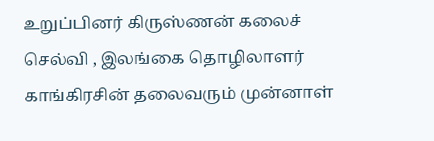உறுப்பினர் கிருஸ்ணன் கலைச் செல்வி , இலங்கை தொழிலாளர் காங்கிரசின் தலைவரும் முன்னாள்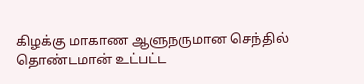கிழக்கு மாகாண ஆளுநருமான செந்தில் தொண்டமான் உட்பட்ட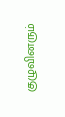குழுவினரும்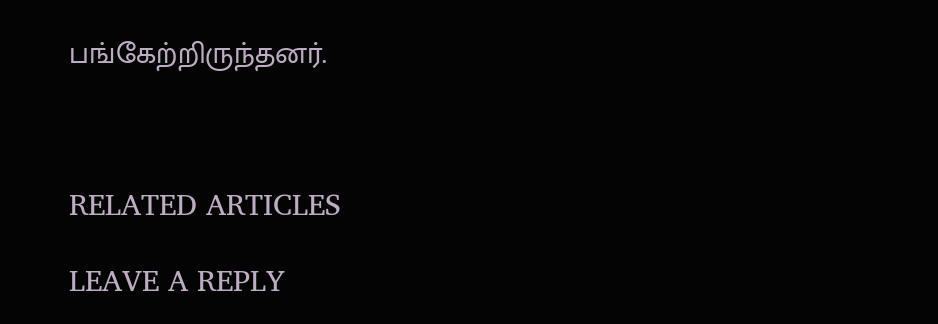பங்கேற்றிருந்தனர்.



RELATED ARTICLES

LEAVE A REPLY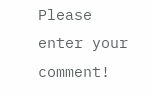Please enter your comment!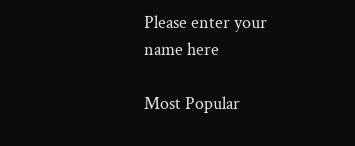Please enter your name here

Most Popular